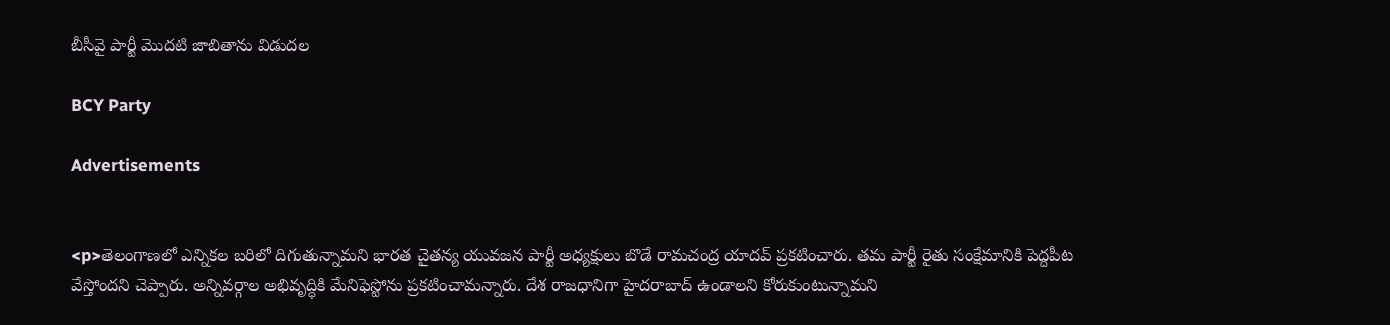బీసీవై పార్టీ మొదటి జాబితాను విడుదల

BCY Party

Advertisements


<p>తెలంగాణలో ఎన్నికల బరిలో దిగుతున్నామని భారత చైతన్య యువజన పార్టీ అధ్యక్షులు బొడే రామచంద్ర యాదవ్ ప్రకటించారు. తమ పార్టీ రైతు సంక్షేమానికి పెద్దపీట వేస్తోందని చెప్పారు. అన్నివర్గాల అభివృద్ధికి మేనిఫెస్టోను ప్రకటించామన్నారు. దేశ రాజధానిగా హైదరాబాద్ ఉండాలని కోరుకుంటున్నామని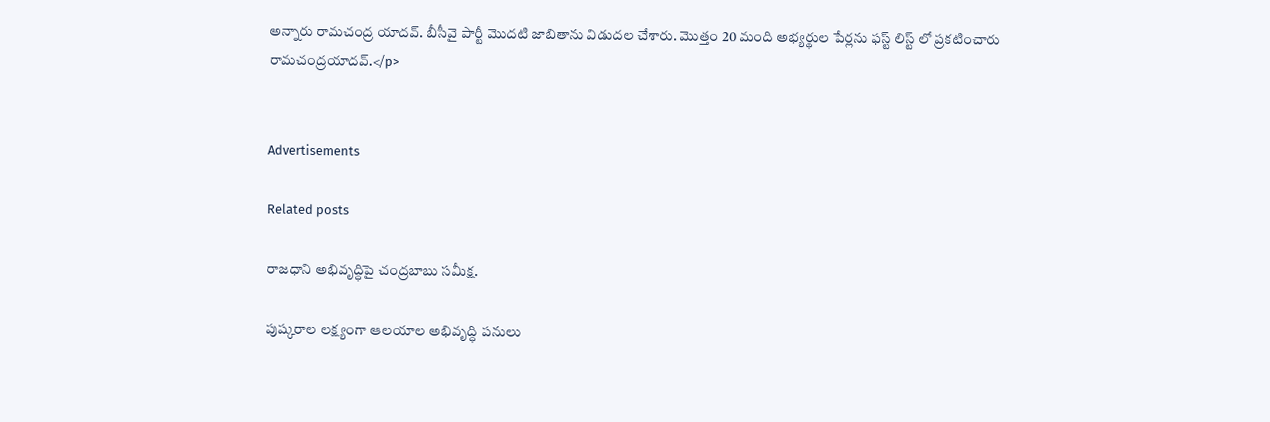అన్నారు రామచంద్ర యాదవ్. బీసీవై పార్టీ మొదటి జాబితాను విడుదల చేశారు. మొత్తం 20 మంది అభ్యర్థుల పేర్లను ఫస్ట్ లిస్ట్ లో ప్రకటించారు రామచంద్రయాదవ్.</p>


Advertisements

Related posts

రాజధాని అభివృద్ధిపై చంద్రబాబు సమీక్ష.

పుష్కరాల లక్ష్యంగా ఆలయాల అభివృద్ధి పనులు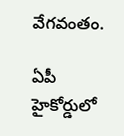వేగవంతం.

ఏపీ హైకోర్డులో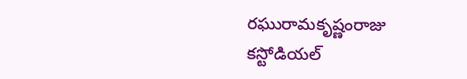రఘురామకృష్ణంరాజు కస్టోడియల్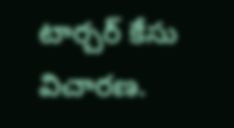టార్చర్ కేసు విచారణ.